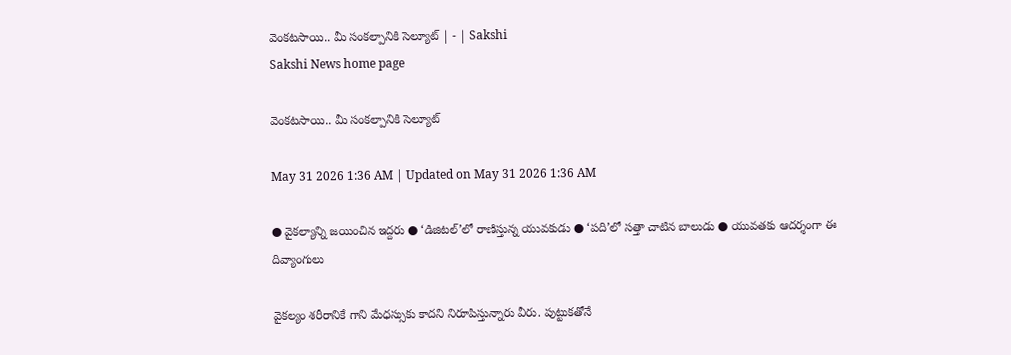వెంకటసాయి.. మీ సంకల్పానికి సెల్యూట్‌ | - | Sakshi
Sakshi News home page

వెంకటసాయి.. మీ సంకల్పానికి సెల్యూట్‌

May 31 2026 1:36 AM | Updated on May 31 2026 1:36 AM

● వైకల్యాన్ని జయించిన ఇద్దరు ● ‘డిజిటల్‌’లో రాణిస్తున్న యువకుడు ● ‘పది’లో సత్తా చాటిన బాలుడు ● యువతకు ఆదర్శంగా ఈ దివ్యాంగులు

వైకల్యం శరీరానికే గాని మేధస్సుకు కాదని నిరూపిస్తున్నారు వీరు. పుట్టుకతోనే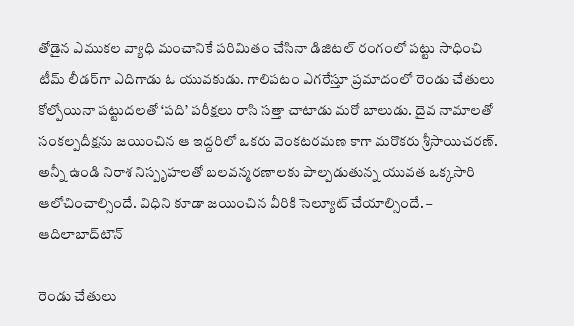తోడైన ఎముకల వ్యాధి మంచానికే పరిమితం చేసినా డిజిటల్‌ రంగంలో పట్టు సాధించి టీమ్‌ లీడర్‌గా ఎదిగాడు ఓ యువకుడు. గాలిపటం ఎగరేస్తూ ప్రమాదంలో రెండు చేతులు కోల్పోయినా పట్టుదలతో ‘పది’ పరీక్షలు రాసి సత్తా చాటాడు మరో బాలుడు. దైవ నామాలతో సంకల్పదీక్షను జయించిన ఆ ఇద్దరిలో ఒకరు వెంకటరమణ కాగా మరొకరు శ్రీసాయిచరణ్‌. అన్నీ ఉండి నిరాశ నిస్పృహలతో బలవన్మరణాలకు పాల్పడుతున్న యువత ఒక్కసారి ఆలోచించాల్సిందే. విధిని కూడా జయించిన వీరికి సెల్యూట్‌ చేయాల్సిందే. – ఆదిలాబాద్‌టౌన్‌

రెండు చేతులు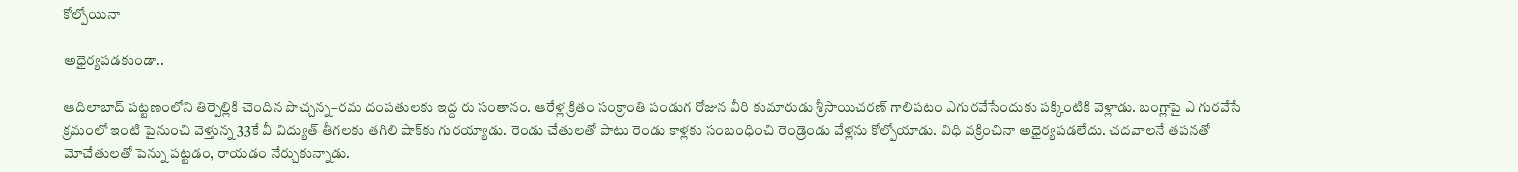కోల్పోయినా

అధైర్యపడకుండా..

ఆదిలాబాద్‌ పట్టణంలోని తిర్పెల్లికి చెందిన పొచ్చన్న–రమ దంపతులకు ఇద్ద రు సంతానం. ఆరేళ్ల క్రితం సంక్రాంతి పండుగ రోజున వీరి కుమారుడు శ్రీసాయిచరణ్‌ గాలిపటం ఎగురవేసేందుకు పక్కింటికి వెళ్లాడు. బంగ్లాపై ఎ గురవేసే క్రమంలో ఇంటి పైనుంచి వెళ్తున్న 33కే వీ విద్యుత్‌ తీగలకు తగిలి షాక్‌కు గురయ్యాడు. రెండు చేతులతో పాటు రెండు కాళ్లకు సంబంధించి రెండ్రెండు వేళ్లను కోల్పోయాడు. విధి వక్రించినా అధైర్యపడలేదు. చదవాలనే తపనతో మోచేతులతో పెన్ను పట్టడం, రాయడం నేర్చుకున్నాడు.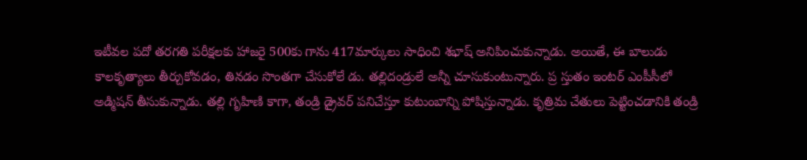ఇటీవల పదో తరగతి పరీక్షలకు హాజరై 500కు గాను 417మార్కులు సాధించి శభాష్‌ అనిపించుకున్నాడు. అయితే, ఈ బాలుడు కాలకృత్యాలు తీర్చుకోవడం, తినడం సొంతగా చేసుకోలే డు. తల్లిదండ్రులే అన్నీ చూసుకుంటున్నారు. ప్ర స్తుతం ఇంటర్‌ ఎంపీసీలో అడ్మిషన్‌ తీసుకున్నాడు. తల్లి గృహిణి కాగా, తండ్రి డ్రైవర్‌ పనిచేస్తూ కుటుంబాన్ని పోషిస్తున్నాడు. కృత్రిమ చేతులు పెట్టించడానికి తండ్రి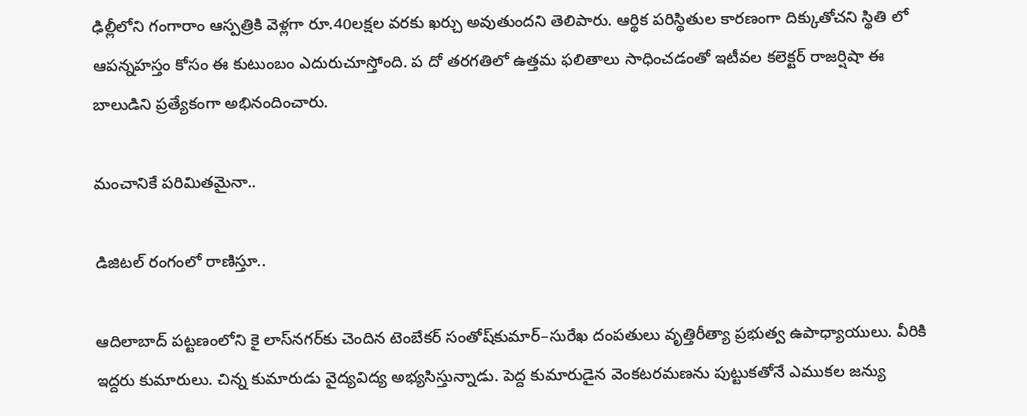ఢిల్లీలోని గంగారాం ఆస్పత్రికి వెళ్లగా రూ.40లక్షల వరకు ఖర్చు అవుతుందని తెలిపారు. ఆర్థిక పరిస్థితుల కారణంగా దిక్కుతోచని స్థితి లో ఆపన్నహస్తం కోసం ఈ కుటుంబం ఎదురుచూస్తోంది. ప దో తరగతిలో ఉత్తమ ఫలితాలు సాధించడంతో ఇటీవల కలెక్టర్‌ రాజర్షిషా ఈ బాలుడిని ప్రత్యేకంగా అభినందించారు.

మంచానికే పరిమితమైనా..

డిజిటల్‌ రంగంలో రాణిస్తూ..

ఆదిలాబాద్‌ పట్టణంలోని కై లాస్‌నగర్‌కు చెందిన టెంబేకర్‌ సంతోష్‌కుమార్‌–సురేఖ దంపతులు వృత్తిరీత్యా ప్రభుత్వ ఉపాధ్యాయులు. వీరికి ఇద్దరు కుమారులు. చిన్న కుమారుడు వైద్యవిద్య అభ్యసిస్తున్నాడు. పెద్ద కుమారుడైన వెంకటరమణను పుట్టుకతోనే ఎముకల జన్యు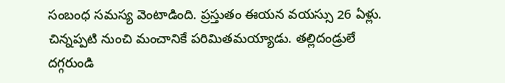సంబంధ సమస్య వెంటాడింది. ప్రస్తుతం ఈయన వయస్సు 26 ఏళ్లు. చిన్నప్పటి నుంచి మంచానికే పరిమితమయ్యాడు. తల్లిదండ్రులే దగ్గరుండి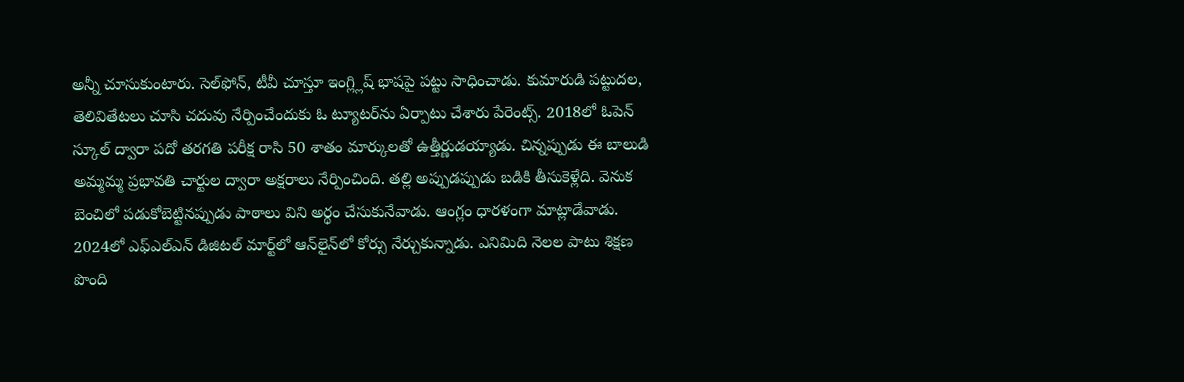అన్నీ చూసుకుంటారు. సెల్‌ఫోన్‌, టీవీ చూస్తూ ఇంగ్ల్లిష్‌ భాషపై పట్టు సాధించాడు. కుమారుడి పట్టుదల, తెలివితేటలు చూసి చదువు నేర్పించేందుకు ఓ ట్యూటర్‌ను ఏర్పాటు చేశారు పేరెంట్స్‌. 2018లో ఓపెన్‌ స్కూల్‌ ద్వారా పదో తరగతి పరీక్ష రాసి 50 శాతం మార్కులతో ఉత్తీర్ణుడయ్యాడు. చిన్నప్పుడు ఈ బాలుడి అమ్మమ్మ ప్రభావతి చార్టుల ద్వారా అక్షరాలు నేర్పించింది. తల్లి అప్పుడప్పుడు బడికి తీసుకెళ్లేది. వెనుక బెంచిలో పడుకోబెట్టినప్పుడు పాఠాలు విని అర్థం చేసుకునేవాడు. ఆంగ్లం ధారళంగా మాట్లాడేవాడు. 2024లో ఎఫ్‌ఎల్‌ఎన్‌ డిజిటల్‌ మార్ట్‌లో ఆన్‌లైన్‌లో కోర్సు నేర్చుకున్నాడు. ఎనిమిది నెలల పాటు శిక్షణ పొంది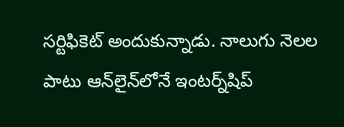సర్టిఫికెట్‌ అందుకున్నాడు. నాలుగు నెలల పాటు ఆన్‌లైన్‌లోనే ఇంటర్న్‌షిప్‌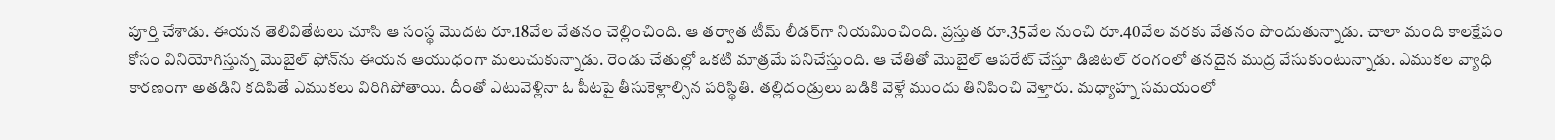పూర్తి చేశాడు. ఈయన తెలివితేటలు చూసి ఆ సంస్థ మొదట రూ.18వేల వేతనం చెల్లించింది. ఆ తర్వాత టీమ్‌ లీడర్‌గా నియమించింది. ప్రస్తుత రూ.35వేల నుంచి రూ.40వేల వరకు వేతనం పొందుతున్నాడు. చాలా మంది కాలక్షేపం కోసం వినియోగిస్తున్న మొబైల్‌ ఫోన్‌ను ఈయన ఆయుధంగా మలుచుకున్నాడు. రెండు చేతుల్లో ఒకటి మాత్రమే పనిచేస్తుంది. ఆ చేతితో మొబైల్‌ ఆపరేట్‌ చేస్తూ డిజిటల్‌ రంగంలో తనదైన ముద్ర వేసుకుంటున్నాడు. ఎముకల వ్యాధి కారణంగా అతడిని కదిపితే ఎముకలు విరిగిపోతాయి. దీంతో ఎటువెళ్లినా ఓ పీటపై తీసుకెళ్లాల్సిన పరిస్థితి. తల్లిదండ్రులు బడికి వెళ్లే ముందు తినిపించి వెళ్తారు. మధ్యాహ్న సమయంలో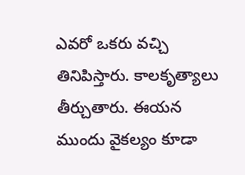ఎవరో ఒకరు వచ్చి తినిపిస్తారు. కాలకృత్యాలు తీర్చుతారు. ఈయన ముందు వైకల్యం కూడా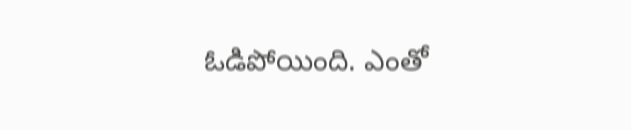ఓడిపోయింది. ఎంతో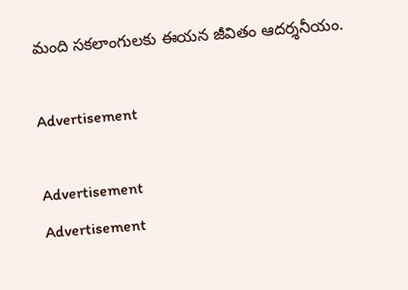మంది సకలాంగులకు ఈయన జీవితం ఆదర్శనీయం.

Advertisement

Advertisement
Advertisement